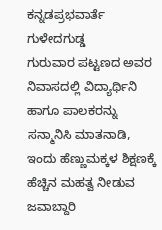ಕನ್ನಡಪ್ರಭವಾರ್ತೆ ಗುಳೇದಗುಡ್ಡ
ಗುರುವಾರ ಪಟ್ಟಣದ ಅವರ ನಿವಾಸದಲ್ಲಿ ವಿದ್ಯಾರ್ಥಿನಿ ಹಾಗೂ ಪಾಲಕರನ್ನು ಸನ್ಮಾನಿಸಿ ಮಾತನಾಡಿ, ಇಂದು ಹೆಣ್ಣುಮಕ್ಕಳ ಶಿಕ್ಷಣಕ್ಕೆ ಹೆಚ್ಚಿನ ಮಹತ್ವ ನೀಡುವ ಜವಾಬ್ದಾರಿ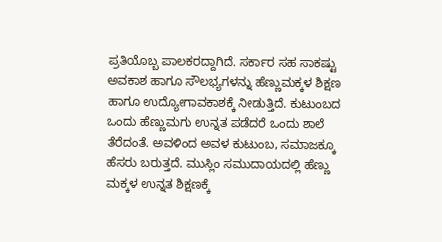ಪ್ರತಿಯೊಬ್ಬ ಪಾಲಕರದ್ದಾಗಿದೆ. ಸರ್ಕಾರ ಸಹ ಸಾಕಷ್ಟು ಅವಕಾಶ ಹಾಗೂ ಸೌಲಭ್ಯಗಳನ್ನು ಹೆಣ್ಣುಮಕ್ಕಳ ಶಿಕ್ಷಣ ಹಾಗೂ ಉದ್ಯೋಗಾವಕಾಶಕ್ಕೆ ನೀಡುತ್ತಿದೆ. ಕುಟುಂಬದ ಒಂದು ಹೆಣ್ಣುಮಗು ಉನ್ನತ ಪಡೆದರೆ ಒಂದು ಶಾಲೆ ತೆರೆದಂತೆ. ಅವಳಿಂದ ಅವಳ ಕುಟುಂಬ, ಸಮಾಜಕ್ಕೂ ಹೆಸರು ಬರುತ್ತದೆ. ಮುಸ್ಲಿಂ ಸಮುದಾಯದಲ್ಲಿ ಹೆಣ್ಣು ಮಕ್ಕಳ ಉನ್ನತ ಶಿಕ್ಷಣಕ್ಕೆ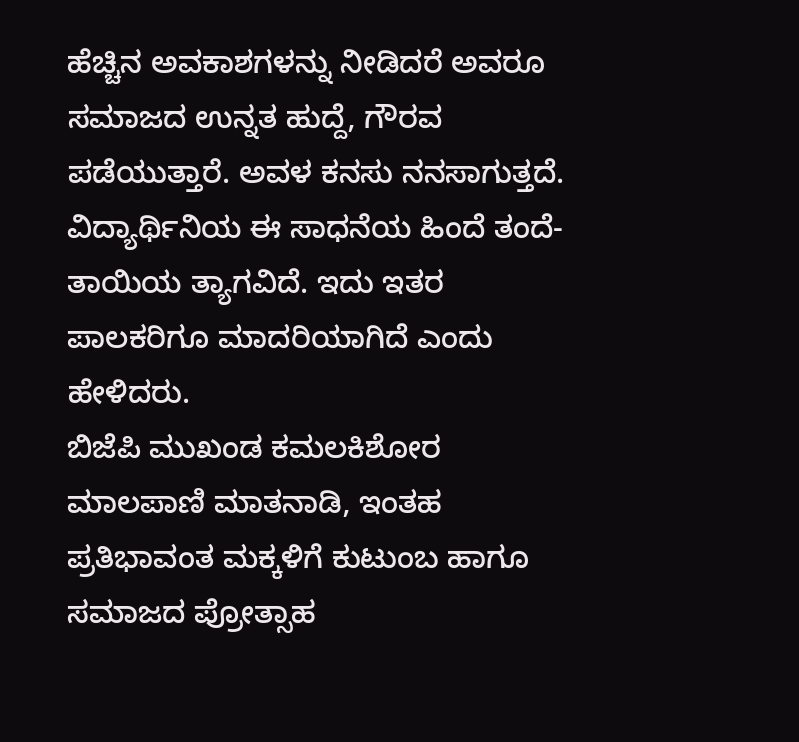ಹೆಚ್ಚಿನ ಅವಕಾಶಗಳನ್ನು ನೀಡಿದರೆ ಅವರೂ ಸಮಾಜದ ಉನ್ನತ ಹುದ್ದೆ, ಗೌರವ ಪಡೆಯುತ್ತಾರೆ. ಅವಳ ಕನಸು ನನಸಾಗುತ್ತದೆ. ವಿದ್ಯಾರ್ಥಿನಿಯ ಈ ಸಾಧನೆಯ ಹಿಂದೆ ತಂದೆ-ತಾಯಿಯ ತ್ಯಾಗವಿದೆ. ಇದು ಇತರ ಪಾಲಕರಿಗೂ ಮಾದರಿಯಾಗಿದೆ ಎಂದು ಹೇಳಿದರು.
ಬಿಜೆಪಿ ಮುಖಂಡ ಕಮಲಕಿಶೋರ ಮಾಲಪಾಣಿ ಮಾತನಾಡಿ, ಇಂತಹ ಪ್ರತಿಭಾವಂತ ಮಕ್ಕಳಿಗೆ ಕುಟುಂಬ ಹಾಗೂ ಸಮಾಜದ ಪ್ರೋತ್ಸಾಹ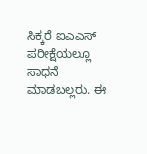ಸಿಕ್ಕರೆ ಐಎಎಸ್ ಪರೀಕ್ಷೆಯಲ್ಲೂ ಸಾಧನೆ ಮಾಡಬಲ್ಲರು. ಈ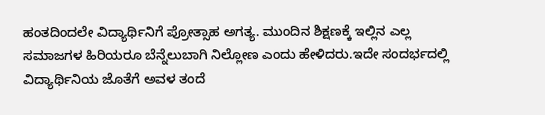ಹಂತದಿಂದಲೇ ವಿದ್ಯಾರ್ಥಿನಿಗೆ ಪ್ರೋತ್ಸಾಹ ಅಗತ್ಯ. ಮುಂದಿನ ಶಿಕ್ಷಣಕ್ಕೆ ಇಲ್ಲಿನ ಎಲ್ಲ ಸಮಾಜಗಳ ಹಿರಿಯರೂ ಬೆನ್ನೆಲುಬಾಗಿ ನಿಲ್ಲೋಣ ಎಂದು ಹೇಳಿದರು.ಇದೇ ಸಂದರ್ಭದಲ್ಲಿ ವಿದ್ಯಾರ್ಥಿನಿಯ ಜೊತೆಗೆ ಅವಳ ತಂದೆ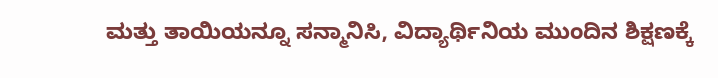ಮತ್ತು ತಾಯಿಯನ್ನೂ ಸನ್ಮಾನಿಸಿ, ವಿದ್ಯಾರ್ಥಿನಿಯ ಮುಂದಿನ ಶಿಕ್ಷಣಕ್ಕೆ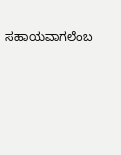ಸಹಾಯವಾಗಲೆಂಬ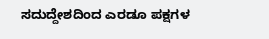ಸದುದ್ದೇಶದಿಂದ ಎರಡೂ ಪಕ್ಷಗಳ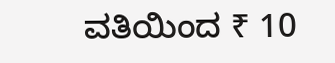ವತಿಯಿಂದ ₹ 10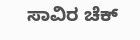ಸಾವಿರ ಚೆಕ್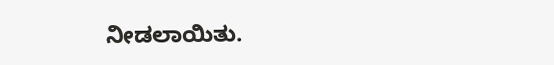ನೀಡಲಾಯಿತು.